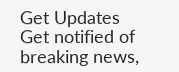Get Updates
Get notified of breaking news,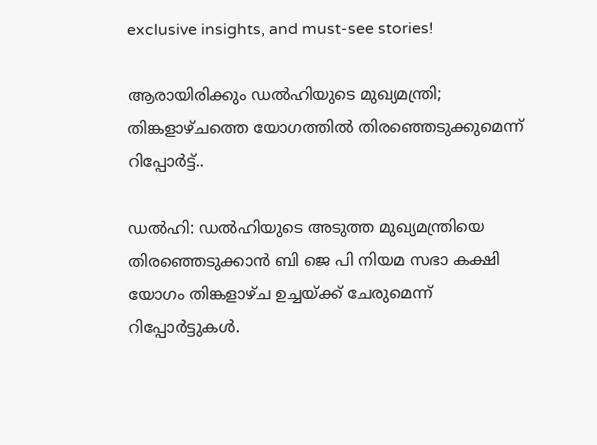exclusive insights, and must-see stories!

ആരായിരിക്കും ഡൽഹിയുടെ മുഖ്യമന്ത്രി; തിങ്കളാഴ്ചത്തെ യോഗത്തിൽ തിരഞ്ഞെടുക്കുമെന്ന് റിപ്പോർട്ട്..

ഡൽഹി: ഡൽഹിയുടെ അടുത്ത മുഖ്യമന്ത്രിയെ തിരഞ്ഞെടുക്കാൻ ബി ജെ പി നിയമ സഭാ കക്ഷി യോഗം തിങ്കളാഴ്ച ഉച്ചയ്ക്ക് ചേരുമെന്ന് റിപ്പോർട്ടുകൾ.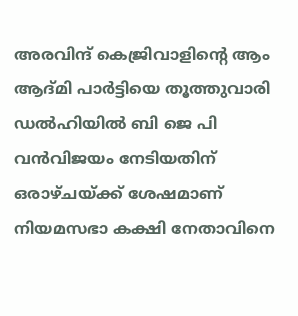അരവിന്ദ് കെജ്രിവാളിന്റെ ആം ആദ്മി പാർട്ടിയെ തൂത്തുവാരി ഡൽഹിയിൽ ബി ജെ പി വൻവിജയം നേടിയതിന് ഒരാഴ്ചയ്ക്ക് ശേഷമാണ് നിയമസഭാ കക്ഷി നേതാവിനെ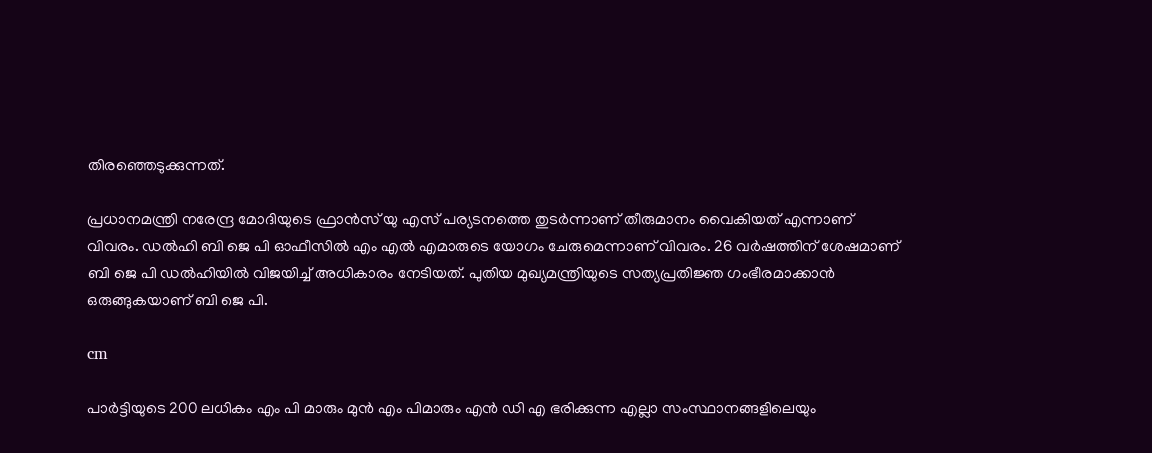തിരഞ്ഞെടുക്കുന്നത്.

പ്രധാനമന്ത്രി നരേന്ദ്ര മോദിയുടെ ഫ്രാൻസ് യു എസ് പര്യടനത്തെ തുടർന്നാണ് തീരുമാനം വൈകിയത് എന്നാണ് വിവരം. ഡൽഹി ബി ജെ പി ഓഫീസിൽ എം എൽ എമാരുടെ യോഗം ചേരുമെന്നാണ് വിവരം. 26 വർഷത്തിന് ശേഷമാണ് ബി ജെ പി ഡൽഹിയിൽ വിജയിച്ച് അധികാരം നേടിയത്. പുതിയ മുഖ്യമന്ത്രിയുടെ സത്യപ്രതിജ്ഞ ഗംഭീരമാക്കാൻ ഒരുങ്ങുകയാണ് ബി ജെ പി.

cm

പാർട്ടിയുടെ 200 ലധികം എം പി മാരും മുൻ എം പിമാരും എൻ ഡി എ ഭരിക്കുന്ന എല്ലാ സംസ്ഥാനങ്ങളിലെയും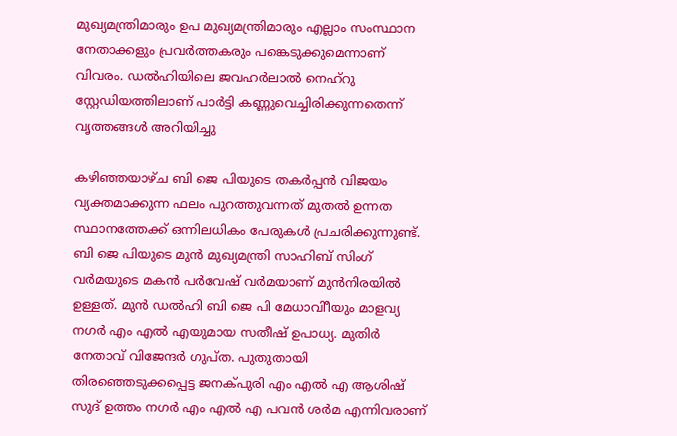മുഖ്യമന്ത്രിമാരും ഉപ മുഖ്യമന്ത്രിമാരും എല്ലാം സംസ്ഥാന നേതാക്കളും പ്രവർത്തകരും പങ്കെടുക്കുമെന്നാണ് വിവരം. ഡൽഹിയിലെ ജവഹർലാൽ നെഹ്റു സ്റ്റേഡിയത്തിലാണ് പാർട്ടി കണ്ണുവെച്ചിരിക്കുന്നതെന്ന് വൃത്തങ്ങൾ അറിയിച്ചു

കഴിഞ്ഞയാഴ്ച ബി ജെ പിയുടെ തകർപ്പൻ വിജയം വ്യക്തമാക്കുന്ന ഫലം പുറത്തുവന്നത് മുതൽ ഉന്നത സ്ഥാനത്തേക്ക് ഒന്നിലധികം പേരുകൾ പ്രചരിക്കുന്നുണ്ട്. ബി ജെ പിയുടെ മുൻ മുഖ്യമന്ത്രി സാഹിബ് സിംഗ് വർമയുടെ മകൻ പർവേഷ് വർമയാണ് മുൻനിരയിൽ ഉള്ളത്. മുൻ ഡൽഹി ബി ജെ പി മേധാവിീയും മാളവ്യ നഗർ എം എൽ എയുമായ സതീഷ് ഉപാധ്യ. മുതിർ നേതാവ് വിജേന്ദർ ഗുപ്ത. പുതുതായി തിരഞ്ഞെടുക്കപ്പെട്ട ജനക്പുരി എം എൽ എ ആശിഷ് സുദ് ഉത്തം നഗർ എം എൽ എ പവൻ ശർമ എന്നിവരാണ്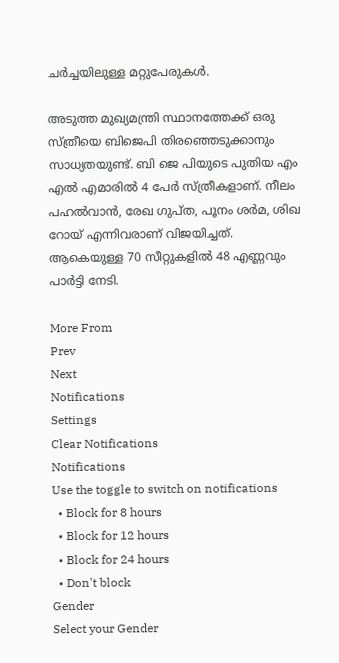ചർച്ചയിലുള്ള മറ്റുപേരുകൾ.

അടുത്ത മുഖ്യമന്ത്രി സ്ഥാനത്തേക്ക് ഒരു സ്ത്രീയെ ബിജെപി തിരഞ്ഞെടുക്കാനും സാധ്യതയുണ്ട്. ബി ജെ പിയുടെ പുതിയ എം എൽ എമാരിൽ 4 പേർ സ്ത്രീകളാണ്. നീലം പഹൽവാൻ, രേഖ ഗുപ്ത, പൂനം ശർമ, ശിഖ റോയ് എന്നിവരാണ് വിജയിച്ചത്. ആകെയുള്ള 70 സീറ്റുകളിൽ 48 എണ്ണവും പാർട്ടി നേടി.

More From
Prev
Next
Notifications
Settings
Clear Notifications
Notifications
Use the toggle to switch on notifications
  • Block for 8 hours
  • Block for 12 hours
  • Block for 24 hours
  • Don't block
Gender
Select your Gender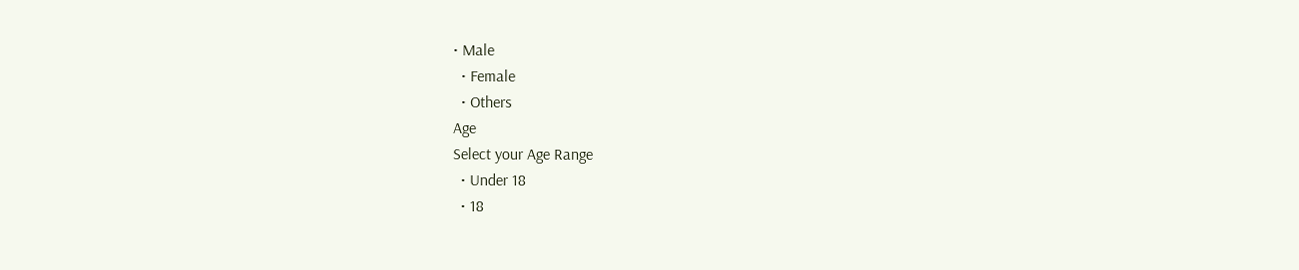• Male
  • Female
  • Others
Age
Select your Age Range
  • Under 18
  • 18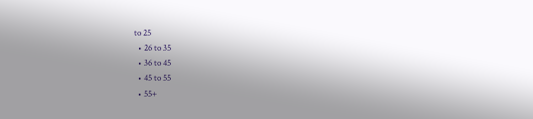to 25
  • 26 to 35
  • 36 to 45
  • 45 to 55
  • 55+